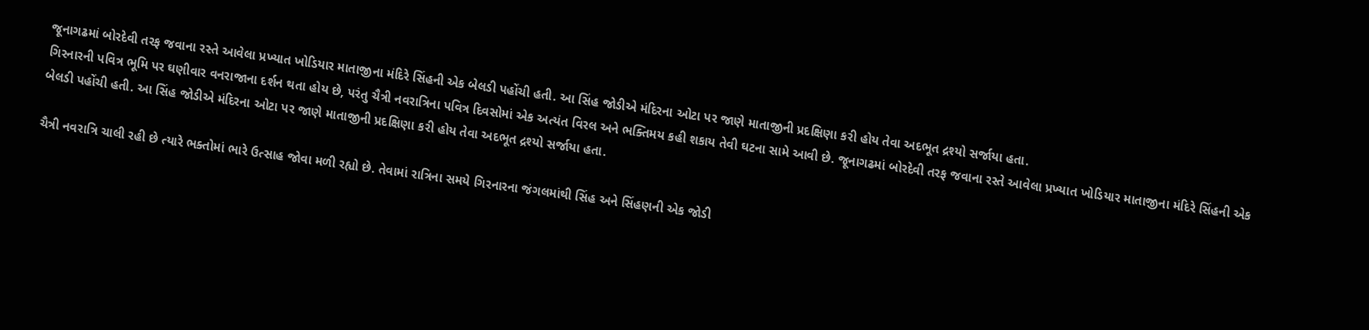જૂનાગઢમાં બોરદેવી તરફ જવાના રસ્તે આવેલા પ્રખ્યાત ખોડિયાર માતાજીના મંદિરે સિંહની એક બેલડી પહોંચી હતી. આ સિંહ જોડીએ મંદિરના ઓટા પર જાણે માતાજીની પ્રદક્ષિણા કરી હોય તેવા અદભૂત દ્રશ્યો સર્જાયા હતા.
ગિરનારની પવિત્ર ભૂમિ પર ઘણીવાર વનરાજાના દર્શન થતા હોય છે, પરંતુ ચૈત્રી નવરાત્રિના પવિત્ર દિવસોમાં એક અત્યંત વિરલ અને ભક્તિમય કહી શકાય તેવી ઘટના સામે આવી છે. જૂનાગઢમાં બોરદેવી તરફ જવાના રસ્તે આવેલા પ્રખ્યાત ખોડિયાર માતાજીના મંદિરે સિંહની એક બેલડી પહોંચી હતી. આ સિંહ જોડીએ મંદિરના ઓટા પર જાણે માતાજીની પ્રદક્ષિણા કરી હોય તેવા અદભૂત દ્રશ્યો સર્જાયા હતા.

ચૈત્રી નવરાત્રિ ચાલી રહી છે ત્યારે ભક્તોમાં ભારે ઉત્સાહ જોવા મળી રહ્યો છે. તેવામાં રાત્રિના સમયે ગિરનારના જંગલમાંથી સિંહ અને સિંહણની એક જોડી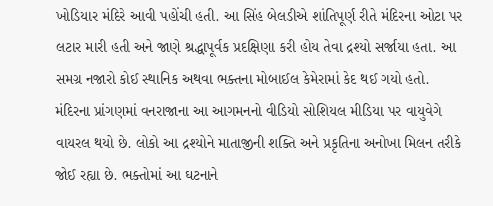ખોડિયાર મંદિરે આવી પહોંચી હતી. આ સિંહ બેલડીએ શાંતિપૂર્ણ રીતે મંદિરના ઓટા પર લટાર મારી હતી અને જાણે શ્રદ્ધાપૂર્વક પ્રદક્ષિણા કરી હોય તેવા દ્રશ્યો સર્જાયા હતા. આ સમગ્ર નજારો કોઈ સ્થાનિક અથવા ભક્તના મોબાઈલ કેમેરામાં કેદ થઈ ગયો હતો.
મંદિરના પ્રાંગણમાં વનરાજાના આ આગમનનો વીડિયો સોશિયલ મીડિયા પર વાયુવેગે વાયરલ થયો છે. લોકો આ દ્રશ્યોને માતાજીની શક્તિ અને પ્રકૃતિના અનોખા મિલન તરીકે જોઈ રહ્યા છે. ભક્તોમાં આ ઘટનાને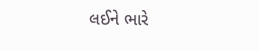લઈને ભારે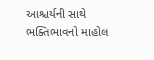આશ્ચર્યની સાથે ભક્તિભાવનો માહોલ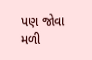પણ જોવા મળી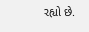રહ્યો છે.